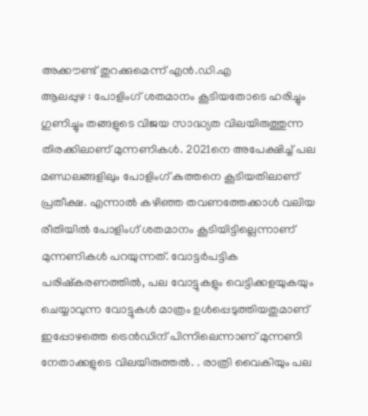അക്കൗണ്ട് തുറക്കുമെന്ന് എൻ.ഡി.എ
ആലപ്പുഴ : പോളിംഗ് ശതമാനം കൂടിയതോടെ ഹരിച്ചും ഗുണിച്ചും തങ്ങളുടെ വിജയ സാദ്ധ്യത വിലയിരുത്തുന്ന തിരക്കിലാണ് മുന്നണികൾ. 2021നെ അപേക്ഷിച്ച് പല മണ്ഡലങ്ങളിലും പോളിംഗ് കുത്തനെ കൂടിയതിലാണ് പ്രതീക്ഷ. എന്നാൽ കഴിഞ്ഞ തവണത്തേക്കാൾ വലിയ രീതിയിൽ പോളിംഗ് ശതമാനം കൂടിയിട്ടില്ലെന്നാണ് മുന്നണികൾ പറയുന്നത്. വോട്ടർപട്ടിക പരിഷ്കരണത്തിൽ, പല വോട്ടുകളും വെട്ടിക്കളയുകയും ചെയ്യാവുന്ന വോട്ടുകൾ മാത്രം ഉൾപ്പെടുത്തിയതുമാണ് ഇപ്പോഴത്തെ ട്രെൻഡിന് പിന്നിലെന്നാണ് മുന്നണി നേതാക്കളുടെ വിലയിരുത്തൽ. . രാത്രി വൈകിയും പല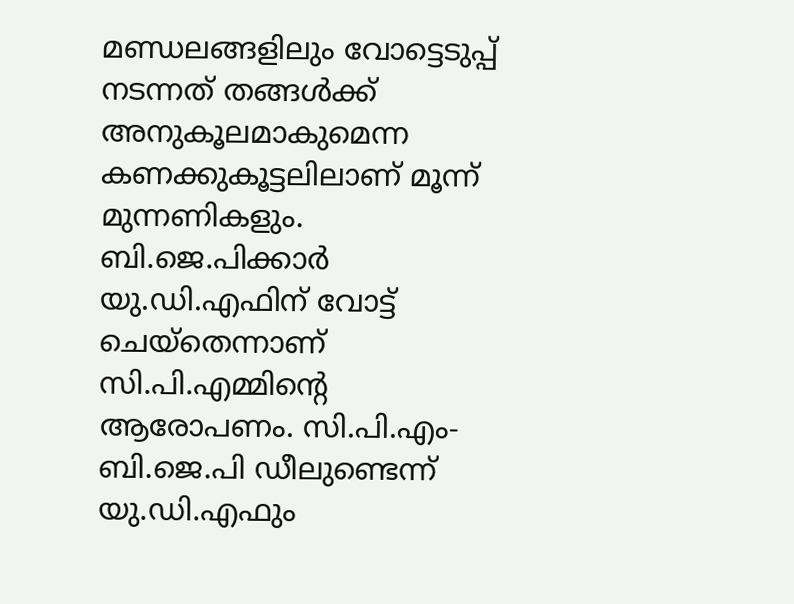മണ്ഡലങ്ങളിലും വോട്ടെടുപ്പ് നടന്നത് തങ്ങൾക്ക് അനുകൂലമാകുമെന്ന കണക്കുകൂട്ടലിലാണ് മൂന്ന് മുന്നണികളും. ബി.ജെ.പിക്കാർ യു.ഡി.എഫിന് വോട്ട് ചെയ്തെന്നാണ് സി.പി.എമ്മിന്റെ ആരോപണം. സി.പി.എം- ബി.ജെ.പി ഡീലുണ്ടെന്ന് യു.ഡി.എഫും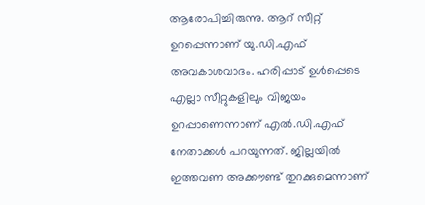ആരോപിച്ചിരുന്നു. ആറ് സീറ്റ് ഉറപ്പെന്നാണ് യു.ഡി.എഫ് അവകാശവാദം. ഹരിപ്പാട് ഉൾപ്പെടെ എല്ലാ സീറ്റുകളിലും വിജയം ഉറപ്പാണെന്നാണ് എൽ.ഡി.എഫ് നേതാക്കൾ പറയുന്നത്. ജില്ലയിൽ ഇത്തവണ അക്കൗണ്ട് തുറക്കുമെന്നാണ്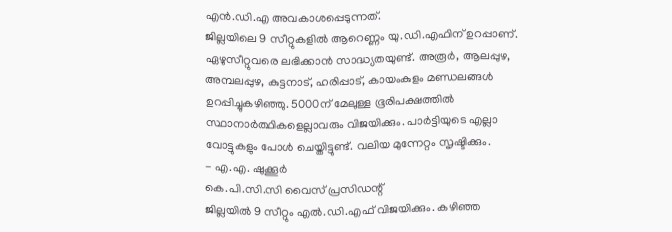എൻ.ഡി.എ അവകാശപ്പെടുന്നത്.
ജില്ലയിലെ 9 സീറ്റുകളിൽ ആറെണ്ണം യു.ഡി.എഫിന് ഉറപ്പാണ്. ഏഴുസീറ്റുവരെ ലഭിക്കാൻ സാദ്ധ്യതയുണ്ട്. അരൂർ, ആലപ്പുഴ, അമ്പലപ്പുഴ, കുട്ടനാട്, ഹരിപ്പാട്, കായംകുളം മണ്ഡലങ്ങൾ ഉറപ്പിച്ചുകഴിഞ്ഞു. 5000ന് മേലുള്ള ഭൂരിപക്ഷത്തിൽ സ്ഥാനാർത്ഥികളെല്ലാവരും വിജയിക്കും. പാർട്ടിയുടെ എല്ലാ വോട്ടുകളും പോൾ ചെയ്തിട്ടുണ്ട്. വലിയ മുന്നേറ്റം സൃഷ്ടിക്കും.
- എ.എ. ഷുക്കൂർ
കെ.പി.സി.സി വൈസ് പ്രസിഡന്റ്
ജില്ലയിൽ 9 സീറ്റും എൽ.ഡി.എഫ് വിജയിക്കും. കഴിഞ്ഞ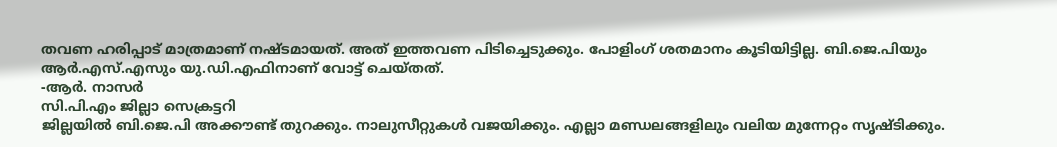തവണ ഹരിപ്പാട് മാത്രമാണ് നഷ്ടമായത്. അത് ഇത്തവണ പിടിച്ചെടുക്കും. പോളിംഗ് ശതമാനം കൂടിയിട്ടില്ല. ബി.ജെ.പിയും ആർ.എസ്.എസും യു.ഡി.എഫിനാണ് വോട്ട് ചെയ്തത്.
-ആർ. നാസർ
സി.പി.എം ജില്ലാ സെക്രട്ടറി
ജില്ലയിൽ ബി.ജെ.പി അക്കൗണ്ട് തുറക്കും. നാലുസീറ്റുകൾ വജയിക്കും. എല്ലാ മണ്ഡലങ്ങളിലും വലിയ മുന്നേറ്റം സൃഷ്ടിക്കും.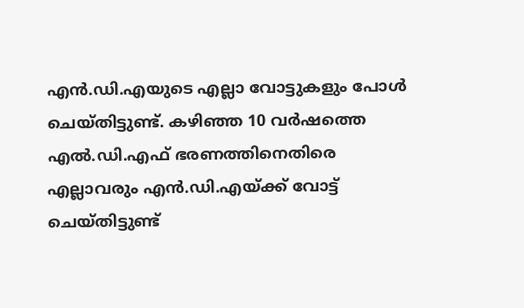എൻ.ഡി.എയുടെ എല്ലാ വോട്ടുകളും പോൾ ചെയ്തിട്ടുണ്ട്. കഴിഞ്ഞ 10 വർഷത്തെ എൽ.ഡി.എഫ് ഭരണത്തിനെതിരെ എല്ലാവരും എൻ.ഡി.എയ്ക്ക് വോട്ട് ചെയ്തിട്ടുണ്ട്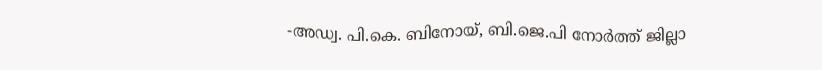-അഡ്വ. പി.കെ. ബിനോയ്, ബി.ജെ.പി നോർത്ത് ജില്ലാ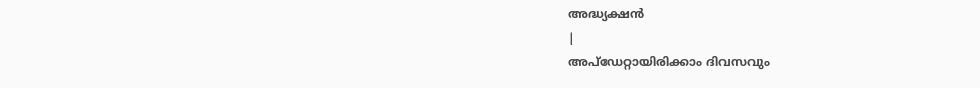അദ്ധ്യക്ഷൻ
|
അപ്ഡേറ്റായിരിക്കാം ദിവസവും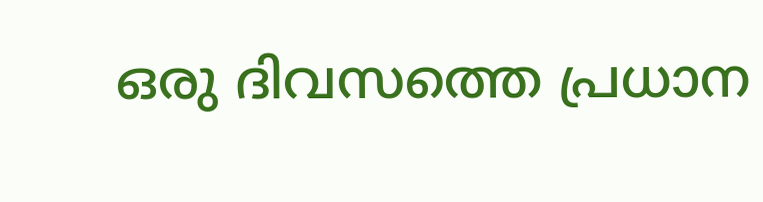ഒരു ദിവസത്തെ പ്രധാന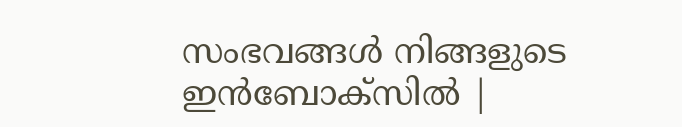സംഭവങ്ങൾ നിങ്ങളുടെ ഇൻബോക്സിൽ |